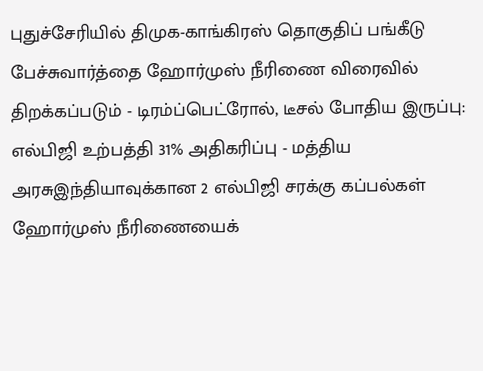புதுச்சேரியில் திமுக-காங்கிரஸ் தொகுதிப் பங்கீடு பேச்சுவார்த்தை ஹோர்முஸ் நீரிணை விரைவில் திறக்கப்படும் - டிரம்ப்பெட்ரோல், டீசல் போதிய இருப்பு: எல்பிஜி உற்பத்தி 31% அதிகரிப்பு - மத்திய அரசுஇந்தியாவுக்கான 2 எல்பிஜி சரக்கு கப்பல்கள் ஹோர்முஸ் நீரிணையைக்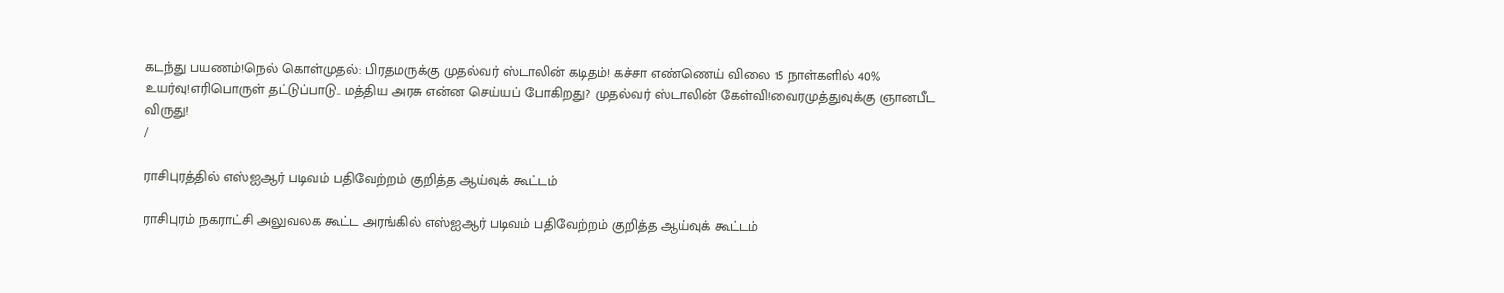கடந்து பயணம்!நெல் கொள்முதல்: பிரதமருக்கு முதல்வர் ஸ்டாலின் கடிதம்! கச்சா எண்ணெய் விலை 15 நாள்களில் 40% உயர்வு!எரிபொருள் தட்டுப்பாடு.. மத்திய அரசு என்ன செய்யப் போகிறது? முதல்வர் ஸ்டாலின் கேள்வி!வைரமுத்துவுக்கு ஞானபீட விருது!
/

ராசிபுரத்தில் எஸ்ஐஆர் படிவம் பதிவேற்றம் குறித்த ஆய்வுக் கூட்டம்

ராசிபுரம் நகராட்சி அலுவலக கூட்ட அரங்கில் எஸ்ஐஆர் படிவம் பதிவேற்றம் குறித்த ஆய்வுக் கூட்டம்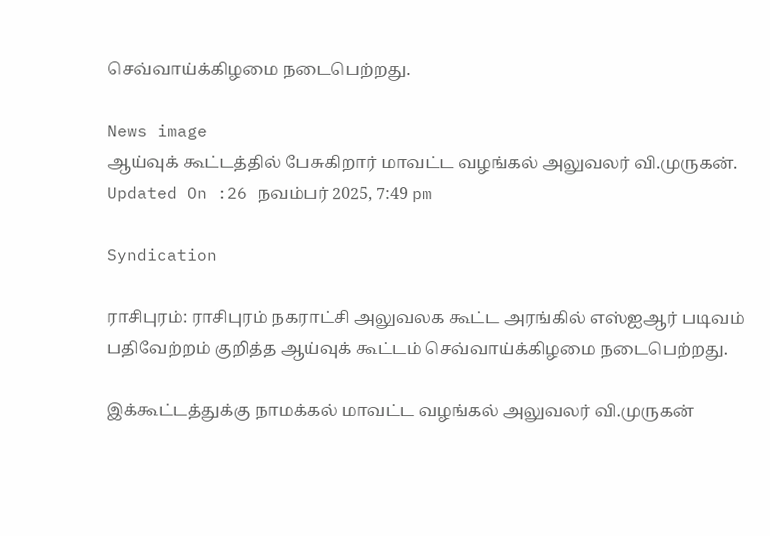செவ்வாய்க்கிழமை நடைபெற்றது.

News image
ஆய்வுக் கூட்டத்தில் பேசுகிறார் மாவட்ட வழங்கல் அலுவலர் வி.முருகன்.
Updated On :26 நவம்பர் 2025, 7:49 pm

Syndication

ராசிபுரம்: ராசிபுரம் நகராட்சி அலுவலக கூட்ட அரங்கில் எஸ்ஐஆர் படிவம் பதிவேற்றம் குறித்த ஆய்வுக் கூட்டம் செவ்வாய்க்கிழமை நடைபெற்றது.

இக்கூட்டத்துக்கு நாமக்கல் மாவட்ட வழங்கல் அலுவலர் வி.முருகன்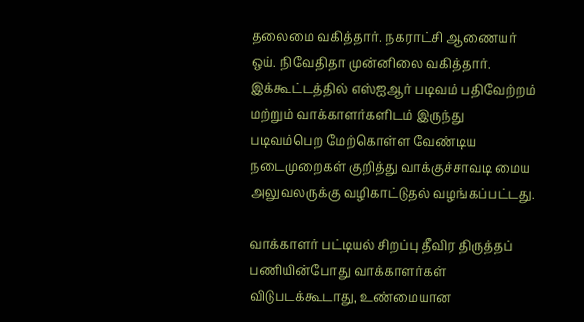தலைமை வகித்தார். நகராட்சி ஆணையர் ஒய். நிவேதிதா முன்னிலை வகித்தார். இக்கூட்டத்தில் எஸ்ஐஆர் படிவம் பதிவேற்றம் மற்றும் வாக்காளர்களிடம் இருந்து படிவம்பெற மேற்கொள்ள வேண்டிய நடைமுறைகள் குறித்து வாக்குச்சாவடி மைய அலுவலருக்கு வழிகாட்டுதல் வழங்கப்பட்டது.

வாக்காளர் பட்டியல் சிறப்பு தீவிர திருத்தப் பணியின்போது வாக்காளர்கள் விடுபடக்கூடாது, உண்மையான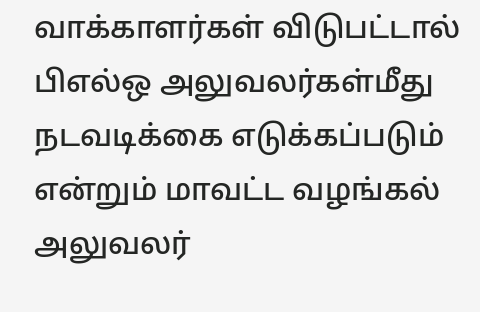வாக்காளர்கள் விடுபட்டால் பிஎல்ஒ அலுவலர்கள்மீது நடவடிக்கை எடுக்கப்படும் என்றும் மாவட்ட வழங்கல் அலுவலர்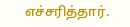எச்சரித்தார்.